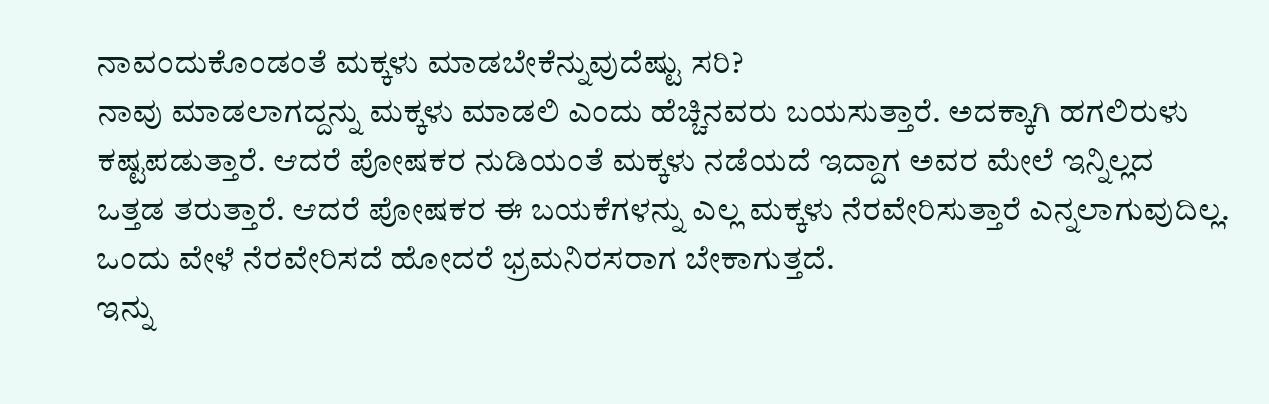ನಾವಂದುಕೊಂಡಂತೆ ಮಕ್ಕಳು ಮಾಡಬೇಕೆನ್ನುವುದೆಷ್ಟು ಸರಿ?
ನಾವು ಮಾಡಲಾಗದ್ದನ್ನು ಮಕ್ಕಳು ಮಾಡಲಿ ಎಂದು ಹೆಚ್ಚಿನವರು ಬಯಸುತ್ತಾರೆ. ಅದಕ್ಕಾಗಿ ಹಗಲಿರುಳು ಕಷ್ಟಪಡುತ್ತಾರೆ. ಆದರೆ ಪೋಷಕರ ನುಡಿಯಂತೆ ಮಕ್ಕಳು ನಡೆಯದೆ ಇದ್ದಾಗ ಅವರ ಮೇಲೆ ಇನ್ನಿಲ್ಲದ ಒತ್ತಡ ತರುತ್ತಾರೆ. ಆದರೆ ಪೋಷಕರ ಈ ಬಯಕೆಗಳನ್ನು ಎಲ್ಲ ಮಕ್ಕಳು ನೆರವೇರಿಸುತ್ತಾರೆ ಎನ್ನಲಾಗುವುದಿಲ್ಲ. ಒಂದು ವೇಳೆ ನೆರವೇರಿಸದೆ ಹೋದರೆ ಭ್ರಮನಿರಸರಾಗ ಬೇಕಾಗುತ್ತದೆ.
ಇನ್ನು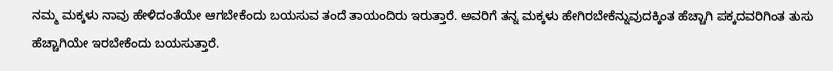ನಮ್ಮ ಮಕ್ಕಳು ನಾವು ಹೇಳಿದಂತೆಯೇ ಆಗಬೇಕೆಂದು ಬಯಸುವ ತಂದೆ ತಾಯಂದಿರು ಇರುತ್ತಾರೆ. ಅವರಿಗೆ ತನ್ನ ಮಕ್ಕಳು ಹೇಗಿರಬೇಕೆನ್ನುವುದಕ್ಕಿಂತ ಹೆಚ್ಚಾಗಿ ಪಕ್ಕದವರಿಗಿಂತ ತುಸು ಹೆಚ್ಚಾಗಿಯೇ ಇರಬೇಕೆಂದು ಬಯಸುತ್ತಾರೆ.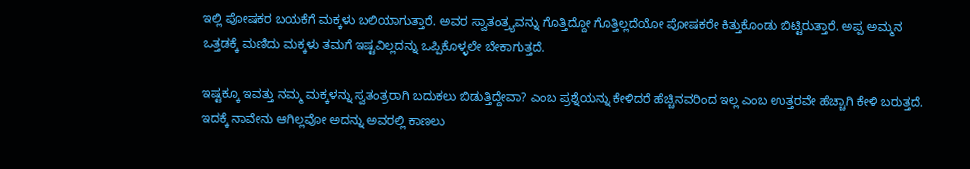ಇಲ್ಲಿ ಪೋಷಕರ ಬಯಕೆಗೆ ಮಕ್ಕಳು ಬಲಿಯಾಗುತ್ತಾರೆ. ಅವರ ಸ್ವಾತಂತ್ರ್ಯವನ್ನು ಗೊತ್ತಿದ್ದೋ ಗೊತ್ತಿಲ್ಲದೆಯೋ ಪೋಷಕರೇ ಕಿತ್ತುಕೊಂಡು ಬಿಟ್ಟಿರುತ್ತಾರೆ. ಅಪ್ಪ ಅಮ್ಮನ ಒತ್ತಡಕ್ಕೆ ಮಣಿದು ಮಕ್ಕಳು ತಮಗೆ ಇಷ್ಟವಿಲ್ಲದನ್ನು ಒಪ್ಪಿಕೊಳ್ಳಲೇ ಬೇಕಾಗುತ್ತದೆ.

ಇಷ್ಟಕ್ಕೂ ಇವತ್ತು ನಮ್ಮ ಮಕ್ಕಳನ್ನು ಸ್ವತಂತ್ರರಾಗಿ ಬದುಕಲು ಬಿಡುತ್ತಿದ್ದೇವಾ? ಎಂಬ ಪ್ರಶ್ನೆಯನ್ನು ಕೇಳಿದರೆ ಹೆಚ್ಚಿನವರಿಂದ ಇಲ್ಲ ಎಂಬ ಉತ್ತರವೇ ಹೆಚ್ಚಾಗಿ ಕೇಳಿ ಬರುತ್ತದೆ. ಇದಕ್ಕೆ ನಾವೇನು ಆಗಿಲ್ಲವೋ ಅದನ್ನು ಅವರಲ್ಲಿ ಕಾಣಲು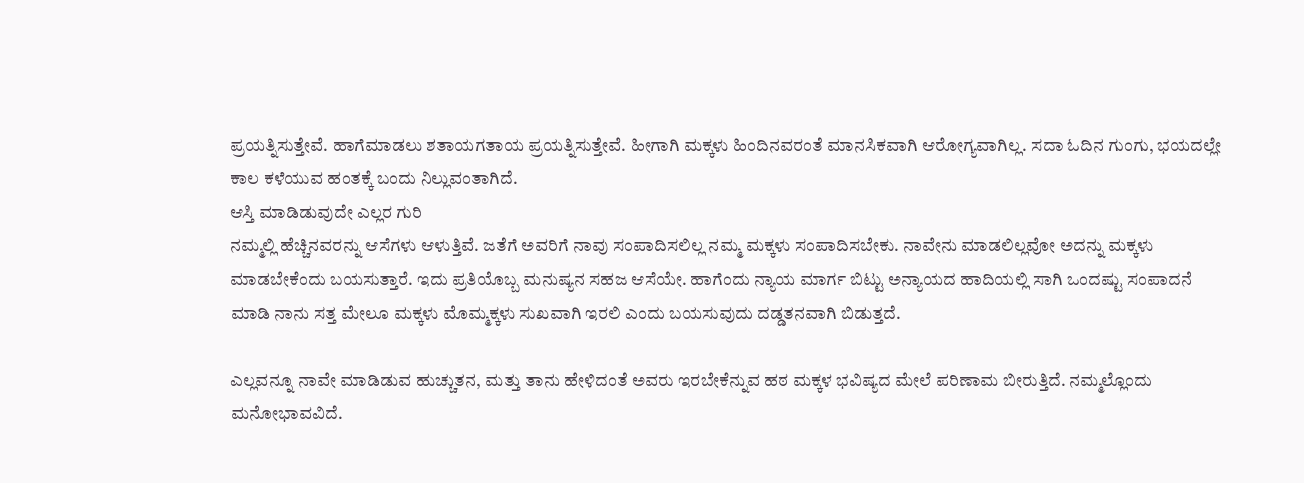ಪ್ರಯತ್ನಿಸುತ್ತೇವೆ. ಹಾಗೆಮಾಡಲು ಶತಾಯಗತಾಯ ಪ್ರಯತ್ನಿಸುತ್ತೇವೆ. ಹೀಗಾಗಿ ಮಕ್ಕಳು ಹಿಂದಿನವರಂತೆ ಮಾನಸಿಕವಾಗಿ ಆರೋಗ್ಯವಾಗಿಲ್ಲ. ಸದಾ ಓದಿನ ಗುಂಗು, ಭಯದಲ್ಲೇ ಕಾಲ ಕಳೆಯುವ ಹಂತಕ್ಕೆ ಬಂದು ನಿಲ್ಲುವಂತಾಗಿದೆ.
ಆಸ್ತಿ ಮಾಡಿಡುವುದೇ ಎಲ್ಲರ ಗುರಿ
ನಮ್ಮಲ್ಲಿ ಹೆಚ್ಚಿನವರನ್ನು ಆಸೆಗಳು ಆಳುತ್ತಿವೆ. ಜತೆಗೆ ಅವರಿಗೆ ನಾವು ಸಂಪಾದಿಸಲಿಲ್ಲ ನಮ್ಮ ಮಕ್ಕಳು ಸಂಪಾದಿಸಬೇಕು. ನಾವೇನು ಮಾಡಲಿಲ್ಲವೋ ಅದನ್ನು ಮಕ್ಕಳು ಮಾಡಬೇಕೆಂದು ಬಯಸುತ್ತಾರೆ. ಇದು ಪ್ರತಿಯೊಬ್ಬ ಮನುಷ್ಯನ ಸಹಜ ಆಸೆಯೇ. ಹಾಗೆಂದು ನ್ಯಾಯ ಮಾರ್ಗ ಬಿಟ್ಟು ಅನ್ಯಾಯದ ಹಾದಿಯಲ್ಲಿ ಸಾಗಿ ಒಂದಷ್ಟು ಸಂಪಾದನೆ ಮಾಡಿ ನಾನು ಸತ್ತ ಮೇಲೂ ಮಕ್ಕಳು ಮೊಮ್ಮಕ್ಕಳು ಸುಖವಾಗಿ ಇರಲಿ ಎಂದು ಬಯಸುವುದು ದಡ್ಡತನವಾಗಿ ಬಿಡುತ್ತದೆ.

ಎಲ್ಲವನ್ನೂ ನಾವೇ ಮಾಡಿಡುವ ಹುಚ್ಚುತನ, ಮತ್ತು ತಾನು ಹೇಳಿದಂತೆ ಅವರು ಇರಬೇಕೆನ್ನುವ ಹಠ ಮಕ್ಕಳ ಭವಿಷ್ಯದ ಮೇಲೆ ಪರಿಣಾಮ ಬೀರುತ್ತಿದೆ. ನಮ್ಮಲ್ಲೊಂದು ಮನೋಭಾವವಿದೆ.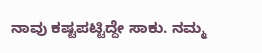ನಾವು ಕಷ್ಟಪಟ್ಟಿದ್ದೇ ಸಾಕು. ನಮ್ಮ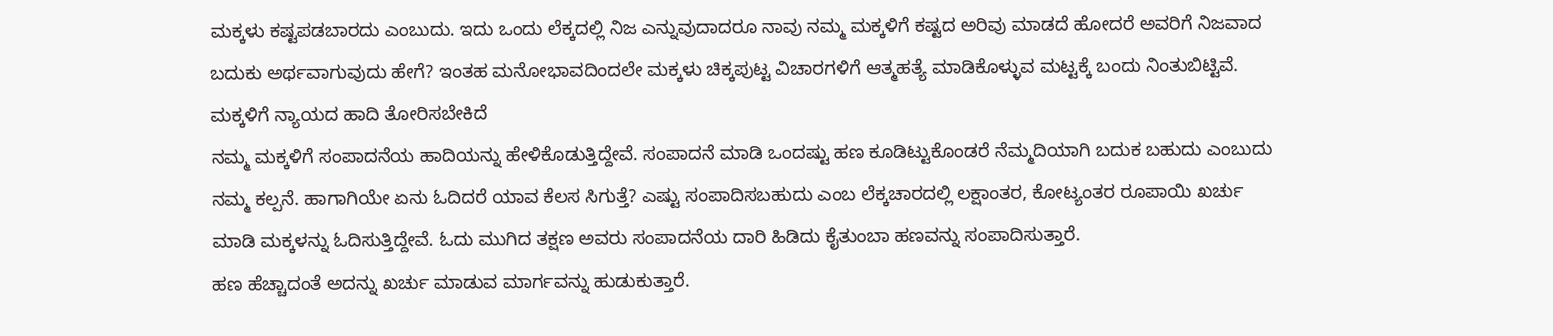ಮಕ್ಕಳು ಕಷ್ಟಪಡಬಾರದು ಎಂಬುದು. ಇದು ಒಂದು ಲೆಕ್ಕದಲ್ಲಿ ನಿಜ ಎನ್ನುವುದಾದರೂ ನಾವು ನಮ್ಮ ಮಕ್ಕಳಿಗೆ ಕಷ್ಟದ ಅರಿವು ಮಾಡದೆ ಹೋದರೆ ಅವರಿಗೆ ನಿಜವಾದ ಬದುಕು ಅರ್ಥವಾಗುವುದು ಹೇಗೆ? ಇಂತಹ ಮನೋಭಾವದಿಂದಲೇ ಮಕ್ಕಳು ಚಿಕ್ಕಪುಟ್ಟ ವಿಚಾರಗಳಿಗೆ ಆತ್ಮಹತ್ಯೆ ಮಾಡಿಕೊಳ್ಳುವ ಮಟ್ಟಕ್ಕೆ ಬಂದು ನಿಂತುಬಿಟ್ಟಿವೆ.
ಮಕ್ಕಳಿಗೆ ನ್ಯಾಯದ ಹಾದಿ ತೋರಿಸಬೇಕಿದೆ
ನಮ್ಮ ಮಕ್ಕಳಿಗೆ ಸಂಪಾದನೆಯ ಹಾದಿಯನ್ನು ಹೇಳಿಕೊಡುತ್ತಿದ್ದೇವೆ. ಸಂಪಾದನೆ ಮಾಡಿ ಒಂದಷ್ಟು ಹಣ ಕೂಡಿಟ್ಟುಕೊಂಡರೆ ನೆಮ್ಮದಿಯಾಗಿ ಬದುಕ ಬಹುದು ಎಂಬುದು ನಮ್ಮ ಕಲ್ಪನೆ. ಹಾಗಾಗಿಯೇ ಏನು ಓದಿದರೆ ಯಾವ ಕೆಲಸ ಸಿಗುತ್ತೆ? ಎಷ್ಟು ಸಂಪಾದಿಸಬಹುದು ಎಂಬ ಲೆಕ್ಕಚಾರದಲ್ಲಿ ಲಕ್ಷಾಂತರ, ಕೋಟ್ಯಂತರ ರೂಪಾಯಿ ಖರ್ಚು ಮಾಡಿ ಮಕ್ಕಳನ್ನು ಓದಿಸುತ್ತಿದ್ದೇವೆ. ಓದು ಮುಗಿದ ತಕ್ಷಣ ಅವರು ಸಂಪಾದನೆಯ ದಾರಿ ಹಿಡಿದು ಕೈತುಂಬಾ ಹಣವನ್ನು ಸಂಪಾದಿಸುತ್ತಾರೆ.
ಹಣ ಹೆಚ್ಚಾದಂತೆ ಅದನ್ನು ಖರ್ಚು ಮಾಡುವ ಮಾರ್ಗವನ್ನು ಹುಡುಕುತ್ತಾರೆ.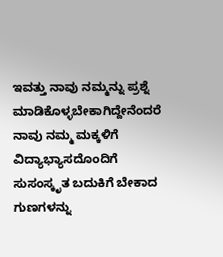ಇವತ್ತು ನಾವು ನಮ್ಮನ್ನು ಪ್ರಶ್ನೆ ಮಾಡಿಕೊಳ್ಳಬೇಕಾಗಿದ್ದೇನೆಂದರೆ ನಾವು ನಮ್ಮ ಮಕ್ಕಳಿಗೆ ವಿದ್ಯಾಭ್ಯಾಸದೊಂದಿಗೆ ಸುಸಂಸ್ಕೃತ ಬದುಕಿಗೆ ಬೇಕಾದ ಗುಣಗಳನ್ನು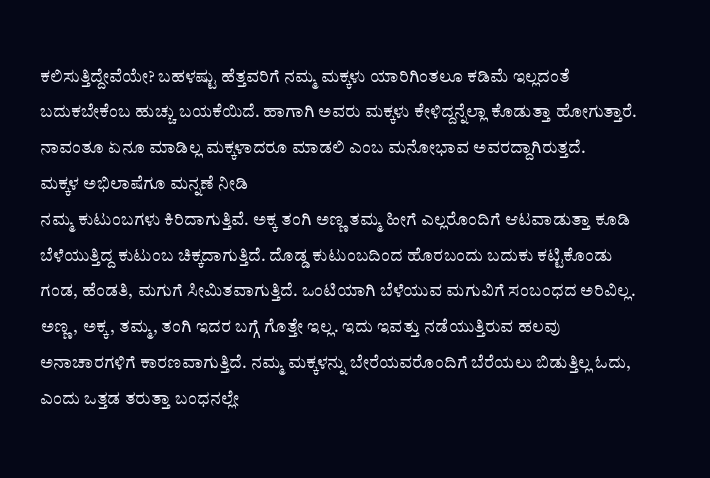ಕಲಿಸುತ್ತಿದ್ದೇವೆಯೇ? ಬಹಳಷ್ಟು ಹೆತ್ತವರಿಗೆ ನಮ್ಮ ಮಕ್ಕಳು ಯಾರಿಗಿಂತಲೂ ಕಡಿಮೆ ಇಲ್ಲದಂತೆ ಬದುಕಬೇಕೆಂಬ ಹುಚ್ಚು ಬಯಕೆಯಿದೆ. ಹಾಗಾಗಿ ಅವರು ಮಕ್ಕಳು ಕೇಳಿದ್ದನ್ನೆಲ್ಲಾ ಕೊಡುತ್ತಾ ಹೋಗುತ್ತಾರೆ. ನಾವಂತೂ ಏನೂ ಮಾಡಿಲ್ಲ ಮಕ್ಕಳಾದರೂ ಮಾಡಲಿ ಎಂಬ ಮನೋಭಾವ ಅವರದ್ದಾಗಿರುತ್ತದೆ.
ಮಕ್ಕಳ ಅಭಿಲಾಷೆಗೂ ಮನ್ನಣೆ ನೀಡಿ
ನಮ್ಮ ಕುಟುಂಬಗಳು ಕಿರಿದಾಗುತ್ತಿವೆ. ಅಕ್ಕ ತಂಗಿ ಅಣ್ಣ ತಮ್ಮ ಹೀಗೆ ಎಲ್ಲರೊಂದಿಗೆ ಆಟವಾಡುತ್ತಾ ಕೂಡಿ ಬೆಳೆಯುತ್ತಿದ್ದ ಕುಟುಂಬ ಚಿಕ್ಕದಾಗುತ್ತಿದೆ. ದೊಡ್ಡ ಕುಟುಂಬದಿಂದ ಹೊರಬಂದು ಬದುಕು ಕಟ್ಟಿಕೊಂಡು ಗಂಡ, ಹೆಂಡತಿ, ಮಗುಗೆ ಸೀಮಿತವಾಗುತ್ತಿದೆ. ಒಂಟಿಯಾಗಿ ಬೆಳೆಯುವ ಮಗುವಿಗೆ ಸಂಬಂಧದ ಅರಿವಿಲ್ಲ. ಅಣ್ಣ, ಅಕ್ಕ, ತಮ್ಮ, ತಂಗಿ ಇದರ ಬಗ್ಗೆ ಗೊತ್ತೇ ಇಲ್ಲ. ಇದು ಇವತ್ತು ನಡೆಯುತ್ತಿರುವ ಹಲವು ಅನಾಚಾರಗಳಿಗೆ ಕಾರಣವಾಗುತ್ತಿದೆ. ನಮ್ಮ ಮಕ್ಕಳನ್ನು ಬೇರೆಯವರೊಂದಿಗೆ ಬೆರೆಯಲು ಬಿಡುತ್ತಿಲ್ಲ ಓದು, ಎಂದು ಒತ್ತಡ ತರುತ್ತಾ ಬಂಧನಲ್ಲೇ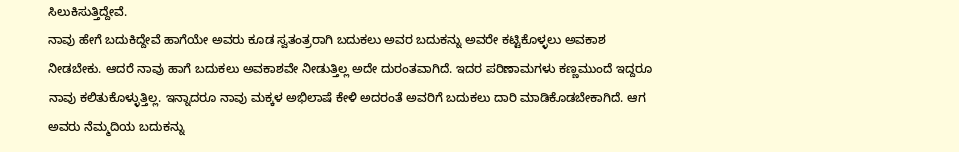ಸಿಲುಕಿಸುತ್ತಿದ್ದೇವೆ.
ನಾವು ಹೇಗೆ ಬದುಕಿದ್ದೇವೆ ಹಾಗೆಯೇ ಅವರು ಕೂಡ ಸ್ವತಂತ್ರರಾಗಿ ಬದುಕಲು ಅವರ ಬದುಕನ್ನು ಅವರೇ ಕಟ್ಟಿಕೊಳ್ಳಲು ಅವಕಾಶ ನೀಡಬೇಕು. ಆದರೆ ನಾವು ಹಾಗೆ ಬದುಕಲು ಅವಕಾಶವೇ ನೀಡುತ್ತಿಲ್ಲ ಅದೇ ದುರಂತವಾಗಿದೆ. ಇದರ ಪರಿಣಾಮಗಳು ಕಣ್ಣಮುಂದೆ ಇದ್ದರೂ ನಾವು ಕಲಿತುಕೊಳ್ಳುತ್ತಿಲ್ಲ. ಇನ್ನಾದರೂ ನಾವು ಮಕ್ಕಳ ಅಭಿಲಾಷೆ ಕೇಳಿ ಅದರಂತೆ ಅವರಿಗೆ ಬದುಕಲು ದಾರಿ ಮಾಡಿಕೊಡಬೇಕಾಗಿದೆ. ಆಗ ಅವರು ನೆಮ್ಮದಿಯ ಬದುಕನ್ನು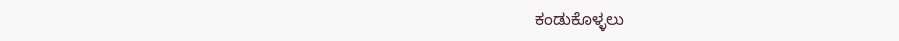ಕಂಡುಕೊಳ್ಳಲು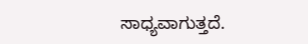ಸಾಧ್ಯವಾಗುತ್ತದೆ.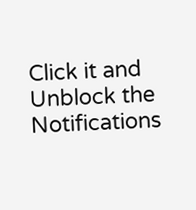Click it and Unblock the Notifications